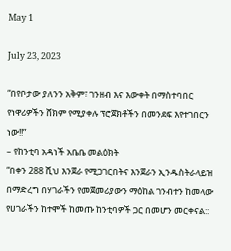May 1

July 23, 2023

“በየቦታው ያለንን አቅም፣ ገንዘብ እና እውቀት በማስተባበር የነዋሪዎችን ሸክም የሚያቀሉ ፕሮጀክቶችን በመንደፍ እየተገበርን ነው!!”
– የከንቲባ አዳነች አቤቤ መልዕክት
“በቀን 288 ሺህ እንጀራ የሚጋገርበትና እንጀራን ኢንዱስትራላይዝ በማድረግ በሃገራችን የመጀመሪያውን ማዕከል ገንብተን ከመላው የሀገራችን ከተሞች ከመጡ ከንቲባዎች ጋር በመሆን መርቀናል::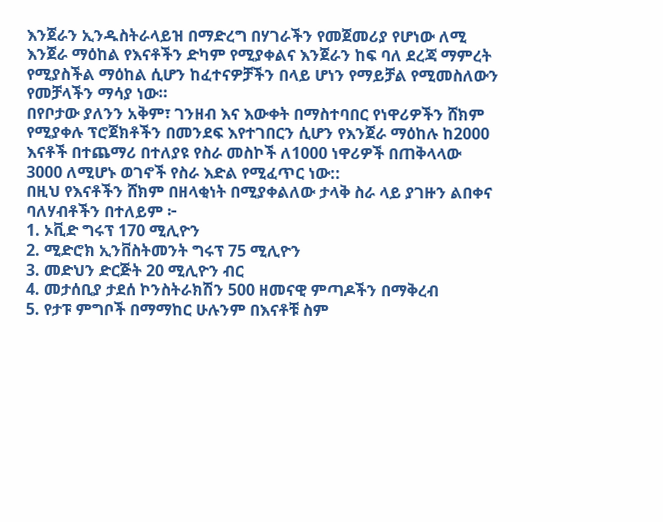እንጀራን ኢንዱስትራላይዝ በማድረግ በሃገራችን የመጀመሪያ የሆነው ለሚ እንጀራ ማዕከል የእናቶችን ድካም የሚያቀልና እንጀራን ከፍ ባለ ደረጃ ማምረት የሚያስችል ማዕከል ሲሆን ከፈተናዎቻችን በላይ ሆነን የማይቻል የሚመስለውን የመቻላችን ማሳያ ነው።
በየቦታው ያለንን አቅም፣ ገንዘብ እና እውቀት በማስተባበር የነዋሪዎችን ሸክም የሚያቀሉ ፕሮጀክቶችን በመንደፍ እየተገበርን ሲሆን የእንጀራ ማዕከሉ ከ2000 እናቶች በተጨማሪ በተለያዩ የስራ መስኮች ለ1000 ነዋሪዎች በጠቅላላው 3000 ለሚሆኑ ወገኖች የስራ እድል የሚፈጥር ነው::
በዚህ የእናቶችን ሸክም በዘላቂነት በሚያቀልለው ታላቅ ስራ ላይ ያገዙን ልበቀና ባለሃብቶችን በተለይም ፦
1. ኦቪድ ግሩፕ 170 ሚሊዮን
2. ሚድሮክ ኢንቨስትመንት ግሩፕ 75 ሚሊዮን
3. መድህን ድርጅት 20 ሚሊዮን ብር
4. መታሰቢያ ታደሰ ኮንስትራክሽን 500 ዘመናዊ ምጣዶችን በማቅረብ
5. የታፑ ምግቦች በማማከር ሁሉንም በእናቶቹ ስም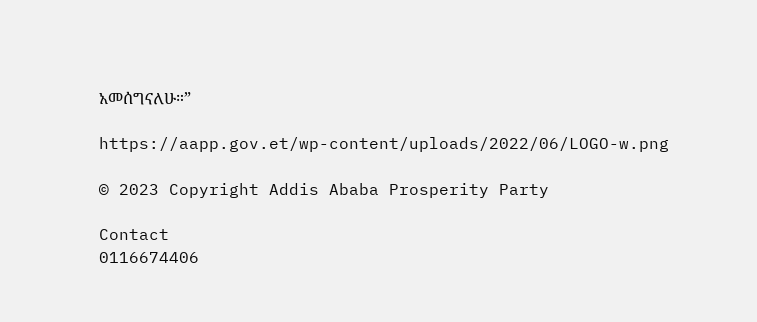አመሰግናለሁ።”

https://aapp.gov.et/wp-content/uploads/2022/06/LOGO-w.png

© 2023 Copyright Addis Ababa Prosperity Party

Contact
0116674406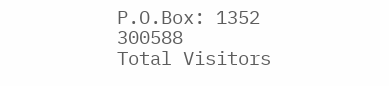P.O.Box: 1352
300588
Total Visitors